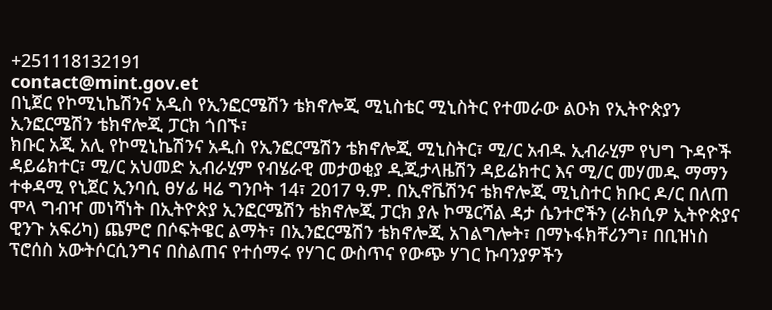+251118132191
contact@mint.gov.et
በኒጀር የኮሚኒኬሽንና አዲስ የኢንፎርሜሽን ቴክኖሎጂ ሚኒስቴር ሚኒስትር የተመራው ልዑክ የኢትዮጵያን ኢንፎርሜሽን ቴክኖሎጂ ፓርክ ጎበኙ፣
ክቡር አጂ አሊ የኮሚኒኬሽንና አዲስ የኢንፎርሜሽን ቴክኖሎጂ ሚኒስትር፣ ሚ/ር አብዱ ኢብራሂም የህግ ጉዳዮች ዳይሬክተር፣ ሚ/ር አህመድ ኢብራሂም የብሄራዊ መታወቂያ ዲጂታላዜሽን ዳይሬክተር እና ሚ/ር መሃመዱ ማማን ተቀዳሚ የኒጀር ኢንባሲ ፀሃፊ ዛሬ ግንቦት 14፣ 2017 ዓ.ም. በኢኖቬሽንና ቴክኖሎጂ ሚኒስተር ክቡር ዶ/ር በለጠ ሞላ ግብዣ መነሻነት በኢትዮጵያ ኢንፎርሜሽን ቴክኖሎጂ ፓርክ ያሉ ኮሜርሻል ዳታ ሴንተሮችን (ራክሲዎ ኢትዮጵያና ዊንጉ አፍሪካ) ጨምሮ በሶፍትዌር ልማት፣ በኢንፎርሜሽን ቴክኖሎጂ አገልግሎት፣ በማኑፋክቸሪንግ፣ በቢዝነስ ፕሮሰስ አውትሶርሲንግና በስልጠና የተሰማሩ የሃገር ውስጥና የውጭ ሃገር ኩባንያዎችን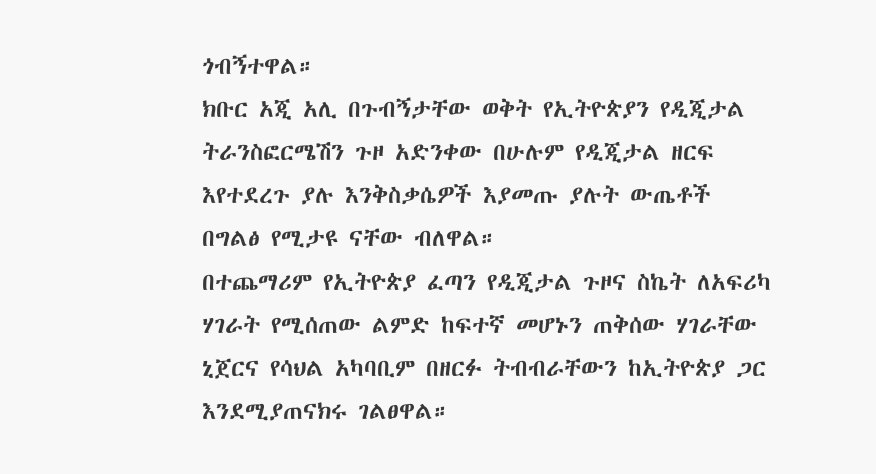ጎብኝተዋል።
ክቡር አጂ አሊ በጉብኝታቸው ወቅት የኢትዮጵያን የዲጂታል ትራንስፎርሜሽን ጉዞ አድንቀው በሁሉም የዲጂታል ዘርፍ እየተደረጉ ያሉ እንቅስቃሴዎች እያመጡ ያሉት ውጤቶች በግልፅ የሚታዩ ናቸው ብለዋል።
በተጨማሪም የኢትዮጵያ ፈጣን የዲጂታል ጉዞና ስኬት ለአፍሪካ ሃገራት የሚሰጠው ልምድ ከፍተኛ መሆኑን ጠቅሰው ሃገራቸው ኒጀርና የሳህል አካባቢም በዘርፉ ትብብራቸውን ከኢትዮጵያ ጋር እንደሚያጠናክሩ ገልፀዋል።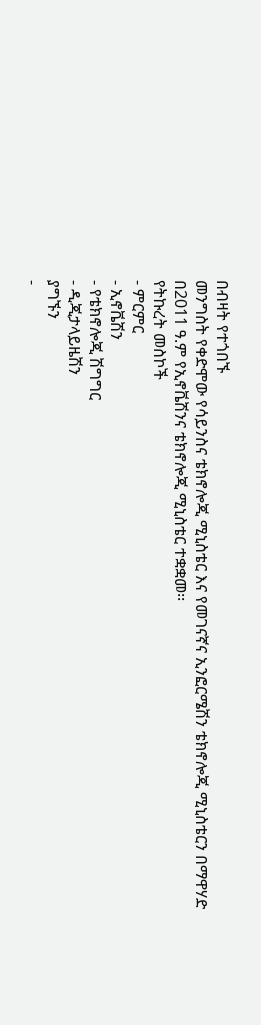በብዛት የተጎበኙ
መንግስት የቀድሞው የሳይንስና ቴክኖሎጂ ሚኒስቴር እና የመገናኛና ኢንፎርሜሽን ቴክኖሎጂ ሚኒስቴርን በማዋሃድ በ2011 ዓ.ም የኢኖቬሽንና ቴክኖሎጂ ሚኒስቴር ተቋቋመ፡፡
የትኩረት መስኮች
- ምርምር
- ኢኖቬሽን
- የቴክኖሎጂ ሽግግር
- ዲጂታላይዜሽን
ያግኙን
-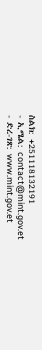ስልክ: +251118132191
- ኢሜል: contact@mint.gov.et
- ድረ-ገጽ: www.mint.gov.et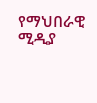የማህበራዊ ሚዲያ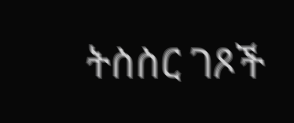ትስስር ገጾች